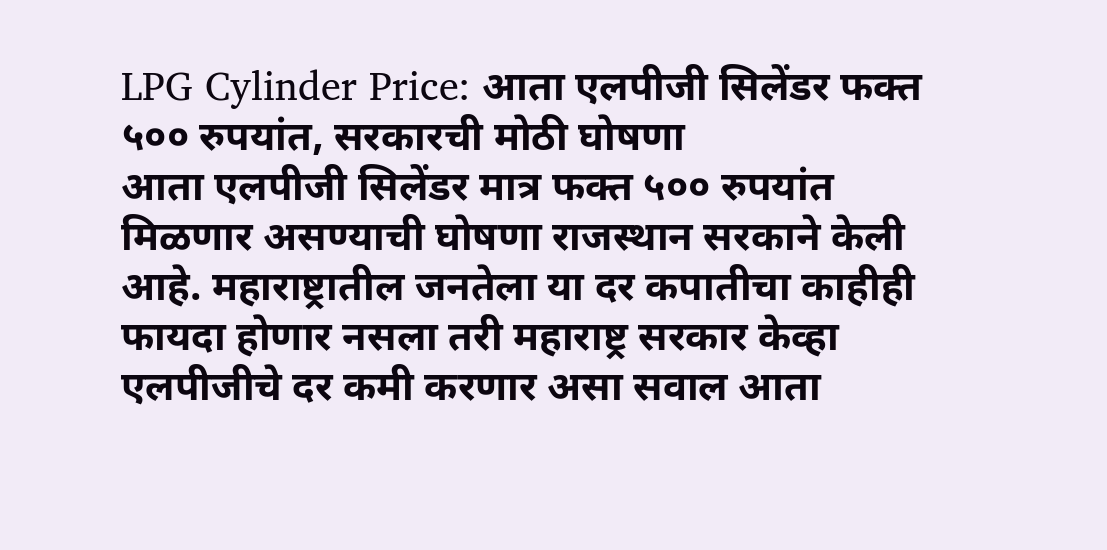LPG Cylinder Price: आता एलपीजी सिलेंडर फक्त ५०० रुपयांत, सरकारची मोठी घोषणा
आता एलपीजी सिलेंडर मात्र फक्त ५०० रुपयांत मिळणार असण्याची घोषणा राजस्थान सरकाने केली आहे. महाराष्ट्रातील जनतेला या दर कपातीचा काहीही फायदा होणार नसला तरी महाराष्ट्र सरकार केव्हा एलपीजीचे दर कमी करणार असा सवाल आता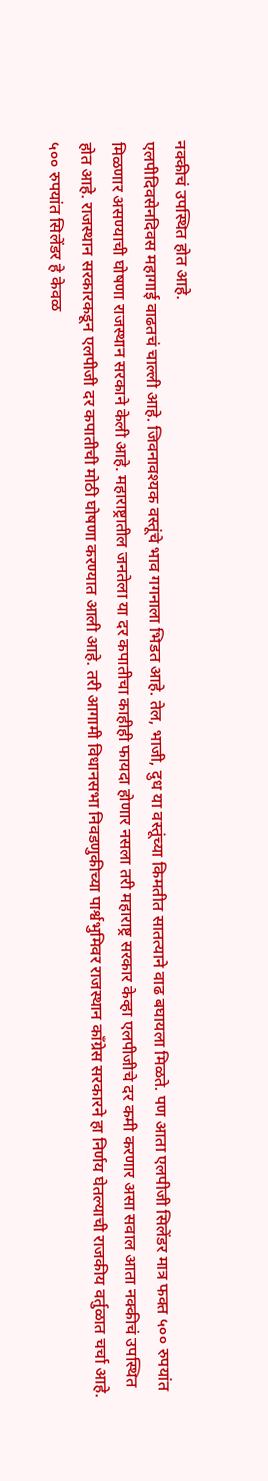नक्कीचं उपस्थित होत आहे.
एलपीदिवसेनदिवस महागाई वाढतचं चाल्ली आहे. जिवनावश्यक वस्तूंचे भाव गगनाला भिडत आहे. तेल, भाजी, दुध या वस्तूंच्या किमतीत सातत्याने वाढ बघायला मिळते. पण आता एलपीजी सिलेंडर मात्र फक्त ५०० रुपयांत मिळणार असण्याची घोषणा राजस्थान सरकाने केली आहे. महाराष्ट्रातील जनतेला या दर कपातीचा काहीही फायदा होणार नसला तरी महाराष्ट्र सरकार केव्हा एलपीजीचे दर कमी करणार असा सवाल आता नक्कीचं उपस्थित होत आहे. राजस्थान सरकारकडून एलपीजी दर कपातीची मोठी घोषणा करण्यात आली आहे. तरी आगामी विधानसभा निवडणुकीच्या पार्श्वभुमिवर राजस्थान कॉंग्रेस सरकारने हा निर्णय घेतल्याची राजकीय वर्तुळात चर्चा आहे. ५०० रुपयांत सिलेंडर हे केवळ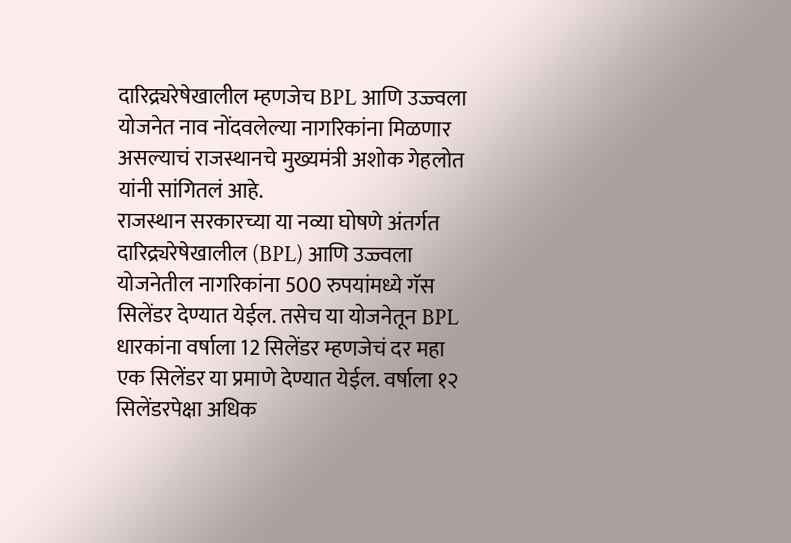दारिद्र्यरेषेखालील म्हणजेच BPL आणि उज्ज्वला योजनेत नाव नोंदवलेल्या नागरिकांना मिळणार असल्याचं राजस्थानचे मुख्यमंत्री अशोक गेहलोत यांनी सांगितलं आहे.
राजस्थान सरकारच्या या नव्या घोषणे अंतर्गत दारिद्र्यरेषेखालील (BPL) आणि उज्ज्वला योजनेतील नागरिकांना 500 रुपयांमध्ये गॅस सिलेंडर देण्यात येईल. तसेच या योजनेतून BPL धारकांना वर्षाला 12 सिलेंडर म्हणजेचं दर महा एक सिलेंडर या प्रमाणे देण्यात येईल. वर्षाला १२ सिलेंडरपेक्षा अधिक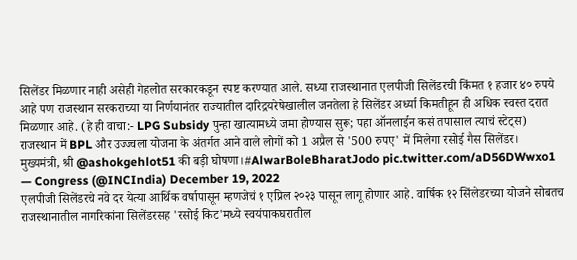सिलेंडर मिळणार नाही असेही गेहलोत सरकारकडून स्पष्ट करण्यात आले. सध्या राजस्थानात एलपीजी सिलेंडरची किंमत १ हजार ४० रुपये आहे पण राजस्थान सरकराच्या या निर्णयानंतर राज्यातील दारिद्रयरेषेखालील जनतेला हे सिलेंडर अर्ध्या किमतीहून ही अधिक स्वस्त दरात मिळणार आहे. (हे ही वाचा:- LPG Subsidy पुन्हा खात्यामध्ये जमा होण्यास सुरू; पहा ऑनलाईन कसं तपासाल त्याचं स्टेट्स)
राजस्थान में BPL और उज्ज्वला योजना के अंतर्गत आने वाले लोगों को 1 अप्रैल से '500 रुपए' में मिलेगा रसोई गैस सिलेंडर।
मुख्यमंत्री, श्री @ashokgehlot51 की बड़ी घोषणा।#AlwarBoleBharatJodo pic.twitter.com/aD56DWwxo1
— Congress (@INCIndia) December 19, 2022
एलपीजी सिलेंडरचे नवे दर येत्या आर्थिक वर्षापासून म्हणजेचं १ एप्रिल २०२३ पासून लागू होणार आहे. वार्षिक १२ सिंलेडरच्या योजने सोबतच राजस्थानातील नागरिकांना सिलेंडरसह 'रसोई किट'मध्ये स्वयंपाकघरातील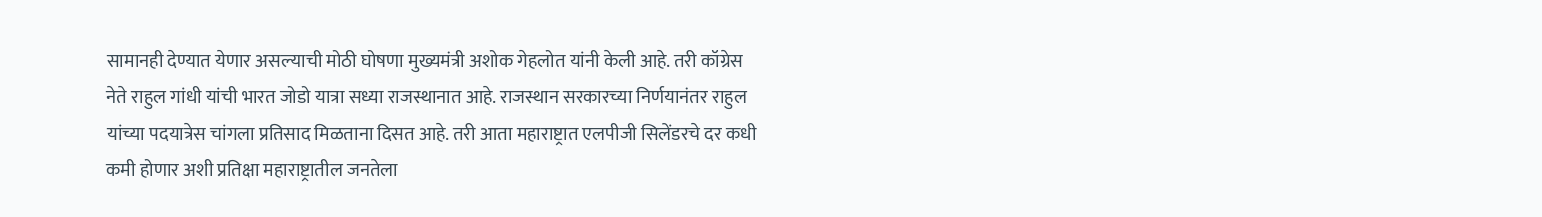सामानही देण्यात येणार असल्याची मोठी घोषणा मुख्यमंत्री अशोक गेहलोत यांनी केली आहे. तरी कॉग्रेस नेते राहुल गांधी यांची भारत जोडो यात्रा सध्या राजस्थानात आहे. राजस्थान सरकारच्या निर्णयानंतर राहुल यांच्या पदयात्रेस चांगला प्रतिसाद मिळताना दिसत आहे. तरी आता महाराष्ट्रात एलपीजी सिलेंडरचे दर कधी कमी होणार अशी प्रतिक्षा महाराष्ट्रातील जनतेला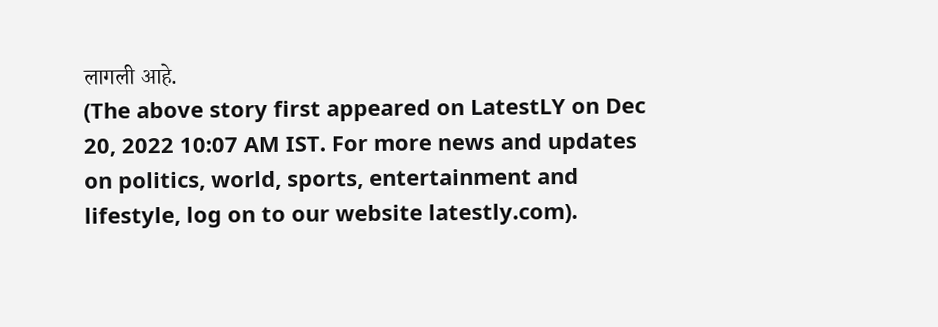लागली आहे.
(The above story first appeared on LatestLY on Dec 20, 2022 10:07 AM IST. For more news and updates on politics, world, sports, entertainment and lifestyle, log on to our website latestly.com).